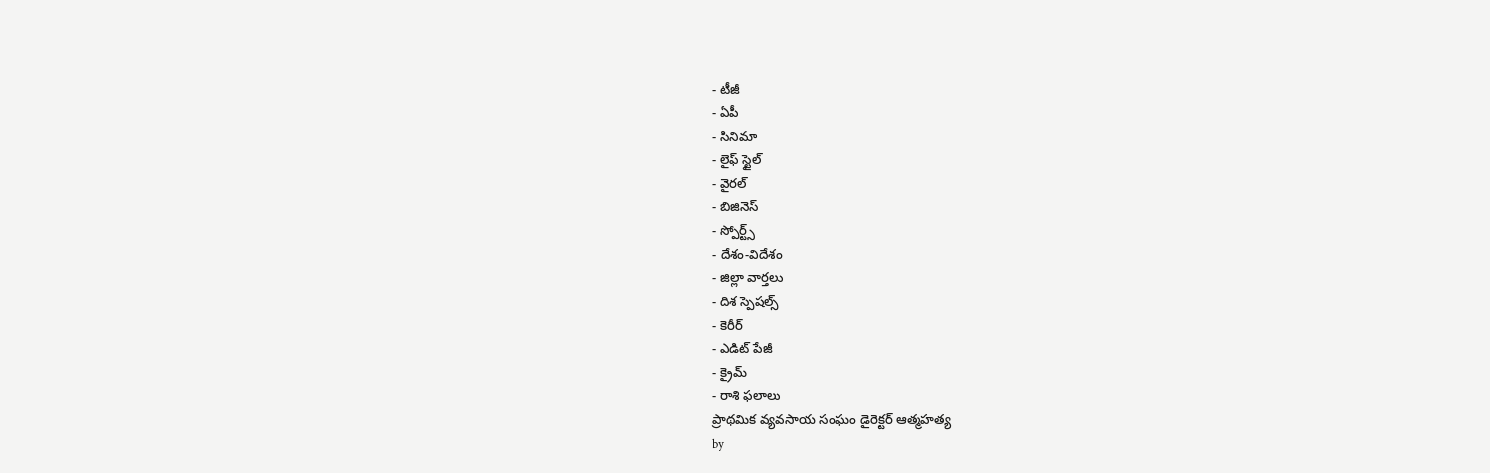- టీజీ
- ఏపీ
- సినిమా
- లైఫ్ స్టైల్
- వైరల్
- బిజినెస్
- స్పోర్ట్స్
- దేశం-విదేశం
- జిల్లా వార్తలు
- దిశ స్పెషల్స్
- కెరీర్
- ఎడిట్ పేజీ
- క్రైమ్
- రాశి ఫలాలు
ప్రాథమిక వ్యవసాయ సంఘం డైరెక్టర్ ఆత్మహత్య
by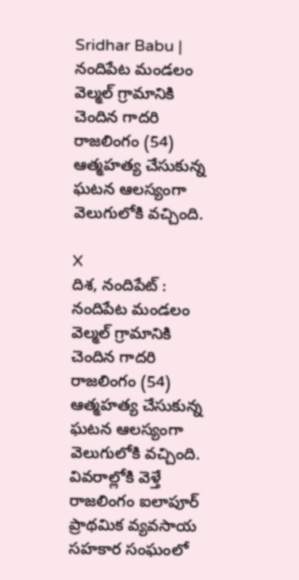Sridhar Babu |
నందిపేట మండలం వెల్మల్ గ్రామానికి చెందిన గాదరి రాజలింగం (54) ఆత్మహత్య చేసుకున్న ఘటన ఆలస్యంగా వెలుగులోకి వచ్చింది.

X
దిశ, నందిపేట్ : నందిపేట మండలం వెల్మల్ గ్రామానికి చెందిన గాదరి రాజలింగం (54) ఆత్మహత్య చేసుకున్న ఘటన ఆలస్యంగా వెలుగులోకి వచ్చింది. వివరాల్లోకి వెళ్తే రాజలింగం ఐలాపూర్ ప్రాథమిక వ్యవసాయ సహకార సంఘంలో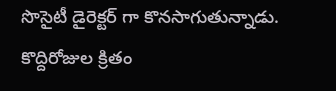సొసైటీ డైరెక్టర్ గా కొనసాగుతున్నాడు. కొద్దిరోజుల క్రితం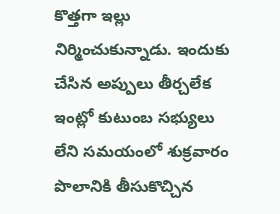కొత్తగా ఇల్లు నిర్మించుకున్నాడు. ఇందుకు చేసిన అప్పులు తీర్చలేక ఇంట్లో కుటుంబ సభ్యులు లేని సమయంలో శుక్రవారం పొలానికి తీసుకొచ్చిన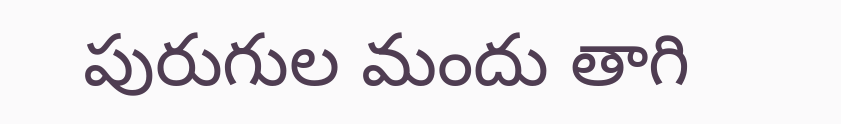పురుగుల మందు తాగి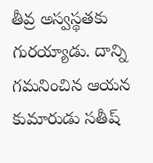తీవ్ర అస్వస్థతకు గురయ్యాడు. దాన్ని గమనించిన ఆయన కుమారుడు సతీష్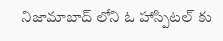నిజామాబాద్ లోని ఓ హాస్పిటల్ కు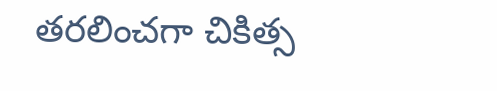తరలించగా చికిత్స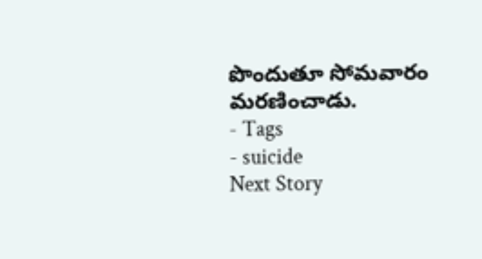పొందుతూ సోమవారం మరణించాడు.
- Tags
- suicide
Next Story